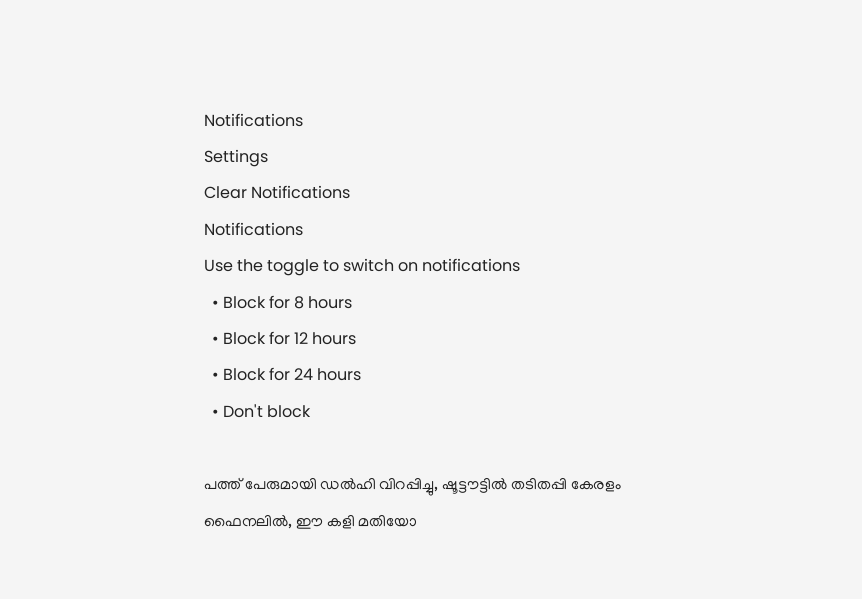Notifications
Settings
Clear Notifications
Notifications
Use the toggle to switch on notifications
  • Block for 8 hours
  • Block for 12 hours
  • Block for 24 hours
  • Don't block

പത്ത് പേരുമായി ഡല്‍ഹി വിറപ്പിച്ചു, ഷൂട്ടൗട്ടില്‍ തടിതപ്പി കേരളം ഫൈനലില്‍, ഈ കളി മതിയോ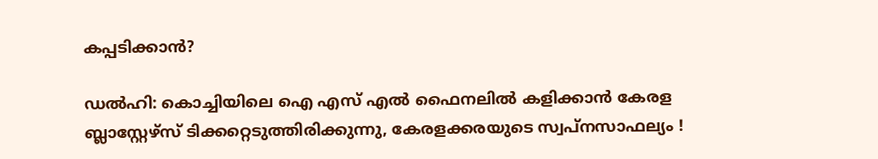കപ്പടിക്കാന്‍?

ഡല്‍ഹി: കൊച്ചിയിലെ ഐ എസ് എല്‍ ഫൈനലില്‍ കളിക്കാന്‍ കേരള ബ്ലാസ്റ്റേഴ്‌സ് ടിക്കറ്റെടുത്തിരിക്കുന്നു, കേരളക്കരയുടെ സ്വപ്നസാഫല്യം !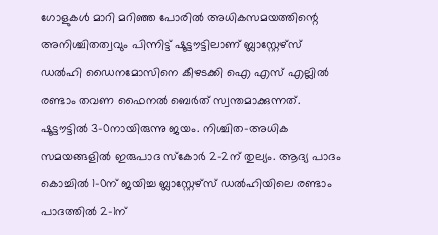ഗോളുകള്‍ മാറി മറിഞ്ഞ പോരില്‍ അധികസമയത്തിന്റെ അനിശ്ചിതത്വവും പിന്നിട്ട് ഷൂട്ടൗട്ടിലാണ് ബ്ലാസ്റ്റേഴ്‌സ് ഡല്‍ഹി ഡൈനമോസിനെ കീഴടക്കി ഐ എസ് എല്ലില്‍ രണ്ടാം തവണ ഫൈനല്‍ ബെര്‍ത് സ്വന്തമാക്കുന്നത്. ഷൂട്ടൗട്ടില്‍ 3-0നായിരുന്നു ജയം. നിശ്ചിത-അധിക സമയങ്ങളില്‍ ഇരുപാദ സ്‌കോര്‍ 2-2ന് തുല്യം. ആദ്യ പാദം കൊച്ചില്‍ 1-0ന് ജയിച്ച ബ്ലാസ്റ്റേഴ്‌സ് ഡല്‍ഹിയിലെ രണ്ടാം പാദത്തില്‍ 2-1ന്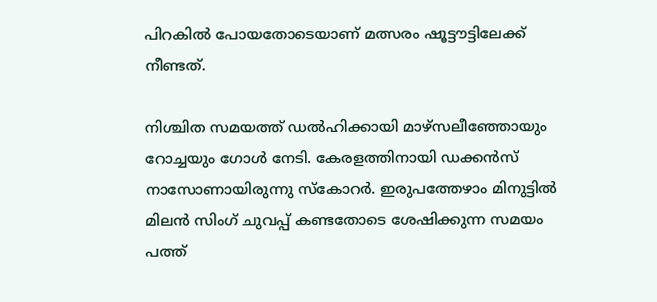പിറകില്‍ പോയതോടെയാണ് മത്സരം ഷൂട്ടൗട്ടിലേക്ക് നീണ്ടത്.

നിശ്ചിത സമയത്ത് ഡല്‍ഹിക്കായി മാഴ്‌സലീഞ്ഞോയും റോച്ചയും ഗോള്‍ നേടി. കേരളത്തിനായി ഡക്കന്‍സ് നാസോണായിരുന്നു സ്‌കോറര്‍. ഇരുപത്തേഴാം മിനുട്ടില്‍ മിലന്‍ സിംഗ് ചുവപ്പ് കണ്ടതോടെ ശേഷിക്കുന്ന സമയം പത്ത്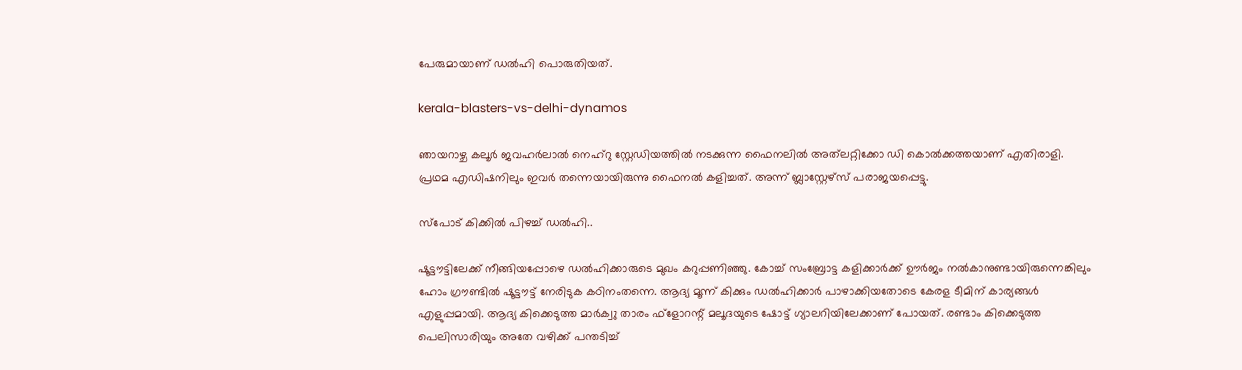പേരുമായാണ് ഡല്‍ഹി പൊരുതിയത്.

kerala-blasters-vs-delhi-dynamos

ഞായറാഴ്ച കലൂര്‍ ജവഹര്‍ലാല്‍ നെഹ്‌റു സ്റ്റേഡിയത്തില്‍ നടക്കുന്ന ഫൈനലില്‍ അത്‌ലറ്റിക്കോ ഡി കൊല്‍ക്കത്തയാണ് എതിരാളി. പ്രഥമ എഡിഷനിലും ഇവര്‍ തന്നെയായിരുന്നു ഫൈനല്‍ കളിച്ചത്. അന്ന് ബ്ലാസ്റ്റേഴ്‌സ് പരാജയപ്പെട്ടു.

സ്‌പോട് കിക്കില്‍ പിഴച്ച് ഡല്‍ഹി..

ഷൂട്ടൗട്ടിലേക്ക് നീങ്ങിയപ്പോഴെ ഡല്‍ഹിക്കാരുടെ മുഖം കറുപ്പണിഞ്ഞു. കോച്ച് സംബ്രോട്ട കളിക്കാര്‍ക്ക് ഊര്‍ജം നല്‍കാനുണ്ടായിരുന്നെങ്കിലും ഹോം ഗ്രൗണ്ടില്‍ ഷൂട്ടൗട്ട് നേരിടുക കഠിനംതന്നെ. ആദ്യ മൂന്ന് കിക്കും ഡല്‍ഹിക്കാര്‍ പാഴാക്കിയതോടെ കേരള ടീമിന് കാര്യങ്ങള്‍ എളുപ്പമായി. ആദ്യ കിക്കെടുത്ത മാര്‍ക്വു താരം ഫ്‌ളോറന്റ് മലൂദയുടെ ഷോട്ട് ഗ്യാലറിയിലേക്കാണ് പോയത്. രണ്ടാം കിക്കെടുത്ത പെലിസാരിയും അതേ വഴിക്ക് പന്തടിച്ച്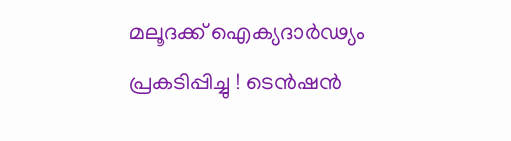മലൂദക്ക് ഐക്യദാര്‍ഢ്യം പ്രകടിപ്പിച്ചു ! ടെന്‍ഷന്‍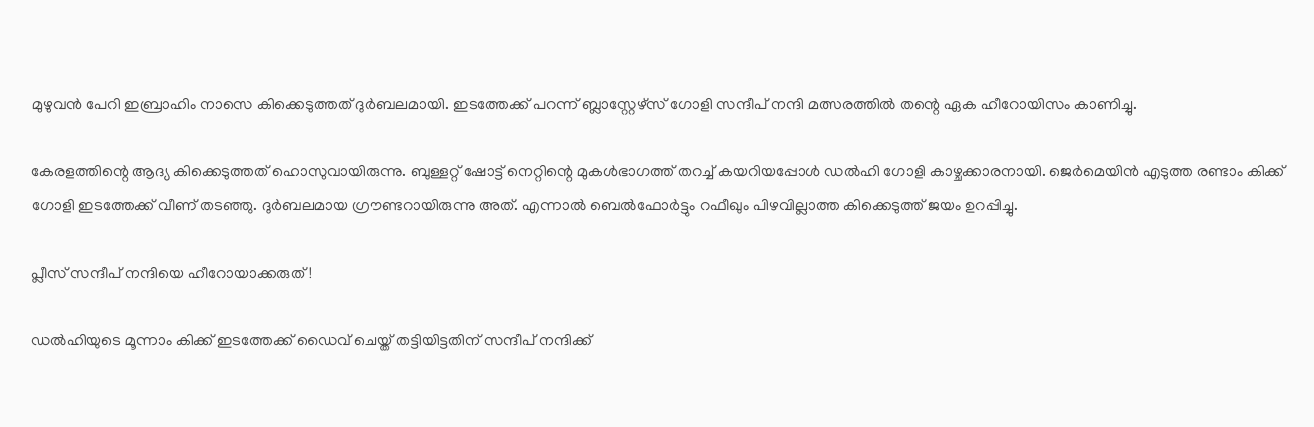മുഴുവന്‍ പേറി ഇബ്രാഹിം നാസെ കിക്കെടുത്തത് ദുര്‍ബലമായി. ഇടത്തേക്ക് പറന്ന് ബ്ലാസ്റ്റേഴ്‌സ് ഗോളി സന്ദീപ് നന്ദി മത്സരത്തില്‍ തന്റെ ഏക ഹീറോയിസം കാണിച്ചു.

കേരളത്തിന്റെ ആദ്യ കിക്കെടുത്തത് ഹൊസുവായിരുന്നു. ബുള്ളറ്റ് ഷോട്ട് നെറ്റിന്റെ മുകള്‍ഭാഗത്ത് തറച്ച് കയറിയപ്പോള്‍ ഡല്‍ഹി ഗോളി കാഴ്ചക്കാരനായി. ജെര്‍മെയിന്‍ എടുത്ത രണ്ടാം കിക്ക് ഗോളി ഇടത്തേക്ക് വീണ് തടഞ്ഞു. ദുര്‍ബലമായ ഗ്രൗണ്ടറായിരുന്നു അത്. എന്നാല്‍ ബെല്‍ഫോര്‍ട്ടും റഫീഖും പിഴവില്ലാത്ത കിക്കെടുത്ത് ജയം ഉറപ്പിച്ചു.

പ്ലീസ് സന്ദീപ് നന്ദിയെ ഹീറോയാക്കരുത് !

ഡല്‍ഹിയുടെ മൂന്നാം കിക്ക് ഇടത്തേക്ക് ഡൈവ് ചെയ്ത് തട്ടിയിട്ടതിന് സന്ദീപ് നന്ദിക്ക്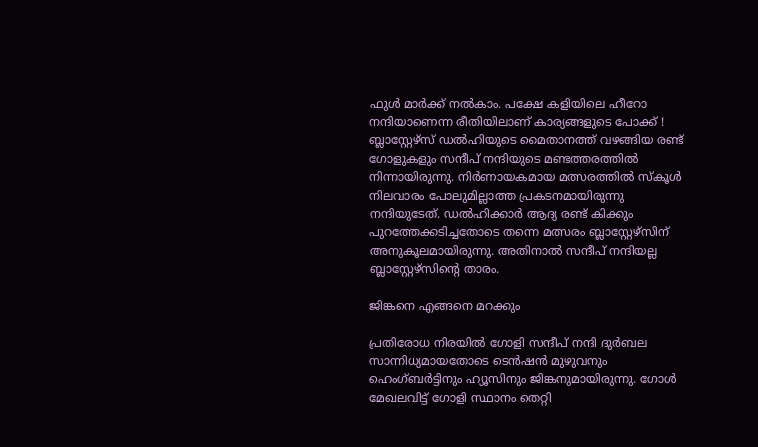ഫുള്‍ മാര്‍ക്ക് നല്‍കാം. പക്ഷേ കളിയിലെ ഹീറോ നന്ദിയാണെന്ന രീതിയിലാണ് കാര്യങ്ങളുടെ പോക്ക് ! ബ്ലാസ്റ്റേഴ്‌സ് ഡല്‍ഹിയുടെ മൈതാനത്ത് വഴങ്ങിയ രണ്ട് ഗോളുകളും സന്ദീപ് നന്ദിയുടെ മണ്ടത്തരത്തില്‍ നിന്നായിരുന്നു. നിര്‍ണായകമായ മത്സരത്തില്‍ സ്‌കൂള്‍ നിലവാരം പോലുമില്ലാത്ത പ്രകടനമായിരുന്നു നന്ദിയുടേത്. ഡല്‍ഹിക്കാര്‍ ആദ്യ രണ്ട് കിക്കും പുറത്തേക്കടിച്ചതോടെ തന്നെ മത്സരം ബ്ലാസ്റ്റേഴ്‌സിന് അനുകൂലമായിരുന്നു. അതിനാല്‍ സന്ദീപ് നന്ദിയല്ല ബ്ലാസ്റ്റേഴ്‌സിന്റെ താരം.

ജിങ്കനെ എങ്ങനെ മറക്കും

പ്രതിരോധ നിരയില്‍ ഗോളി സന്ദീപ് നന്ദി ദുര്‍ബല സാന്നിധ്യമായതോടെ ടെന്‍ഷന്‍ മുഴുവനും ഹെംഗ്ബര്‍ട്ടിനും ഹ്യൂസിനും ജിങ്കനുമായിരുന്നു. ഗോള്‍ മേഖലവിട്ട് ഗോളി സ്ഥാനം തെറ്റി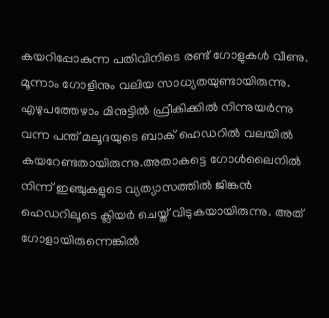കയറിപ്പോകുന്ന പതിവിനിടെ രണ്ട് ഗോളുകള്‍ വീണു. മൂന്നാം ഗോളിനും വലിയ സാധ്യതയുണ്ടായിരുന്നു. എഴുപത്തേഴാം മിനുട്ടില്‍ ഫ്രീകിക്കില്‍ നിന്നുയര്‍ന്നു വന്ന പന്ത് മലൂദയുടെ ബാക് ഹെഡറില്‍ വലയില്‍ കയറേണ്ടതായിരുന്നു.അതാകട്ടെ ഗോള്‍ലൈനില്‍ നിന്ന് ഇഞ്ചുകളുടെ വ്യത്യാസത്തില്‍ ജിങ്കന്‍ ഹെഡറിലൂടെ ക്ലിയര്‍ ചെയ്ത് വിടുകയായിരുന്നു. അത് ഗോളായിരുന്നെങ്കില്‍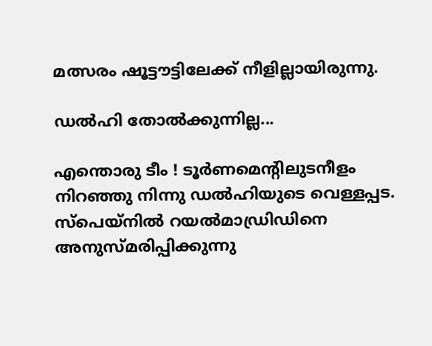മത്സരം ഷൂട്ടൗട്ടിലേക്ക് നീളില്ലായിരുന്നു.

ഡല്‍ഹി തോല്‍ക്കുന്നില്ല...

എന്തൊരു ടീം ! ടൂര്‍ണമെന്റിലുടനീളം നിറഞ്ഞു നിന്നു ഡല്‍ഹിയുടെ വെള്ളപ്പട. സ്‌പെയ്‌നില്‍ റയല്‍മാഡ്രിഡിനെ അനുസ്മരിപ്പിക്കുന്നു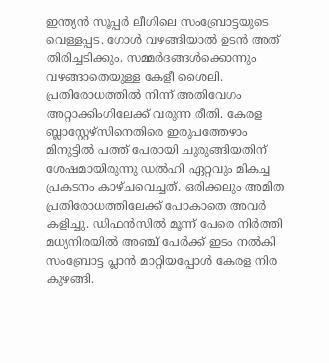ഇന്ത്യന്‍ സൂപ്പര്‍ ലീഗിലെ സംബ്രോട്ടയുടെ വെള്ളപ്പട. ഗോള്‍ വഴങ്ങിയാല്‍ ഉടന്‍ അത് തിരിച്ചടിക്കും. സമ്മര്‍ദങ്ങള്‍ക്കൊന്നും വഴങ്ങാതെയുള്ള കേളീ ശൈലി. പ്രതിരോധത്തില്‍ നിന്ന് അതിവേഗം അറ്റാക്കിംഗിലേക്ക് വരുന്ന രീതി. കേരള ബ്ലാസ്റ്റേഴ്‌സിനെതിരെ ഇരുപത്തേഴാം മിനുട്ടില്‍ പത്ത് പേരായി ചുരുങ്ങിയതിന് ശേഷമായിരുന്നു ഡല്‍ഹി ഏറ്റവും മികച്ച പ്രകടനം കാഴ്ചവെച്ചത്. ഒരിക്കലും അമിത പ്രതിരോധത്തിലേക്ക് പോകാതെ അവര്‍ കളിച്ചു. ഡിഫന്‍സില്‍ മൂന്ന് പേരെ നിര്‍ത്തി മധ്യനിരയില്‍ അഞ്ച് പേര്‍ക്ക് ഇടം നല്‍കി സംബ്രോട്ട പ്ലാന്‍ മാറ്റിയപ്പോള്‍ കേരള നിര കുഴങ്ങി.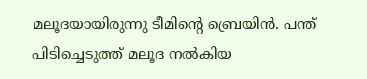മലൂദയായിരുന്നു ടീമിന്റെ ബ്രെയിന്‍. പന്ത് പിടിച്ചെടുത്ത് മലൂദ നല്‍കിയ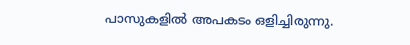പാസുകളില്‍ അപകടം ഒളിച്ചിരുന്നു.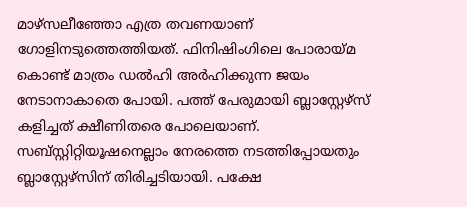മാഴ്‌സലീഞ്ഞോ എത്ര തവണയാണ് ഗോളിനടുത്തെത്തിയത്. ഫിനിഷിംഗിലെ പോരായ്മ കൊണ്ട് മാത്രം ഡല്‍ഹി അര്‍ഹിക്കുന്ന ജയം നേടാനാകാതെ പോയി. പത്ത് പേരുമായി ബ്ലാസ്റ്റേഴ്‌സ് കളിച്ചത് ക്ഷീണിതരെ പോലെയാണ്. സബ്സ്റ്റിറ്റിയൂഷനെല്ലാം നേരത്തെ നടത്തിപ്പോയതും ബ്ലാസ്റ്റേഴ്‌സിന് തിരിച്ചടിയായി. പക്ഷേ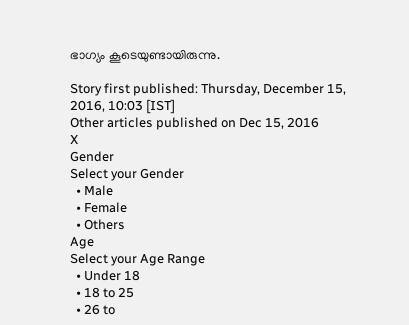ഭാഗ്യം കൂടെയുണ്ടായിരുന്നു.

Story first published: Thursday, December 15, 2016, 10:03 [IST]
Other articles published on Dec 15, 2016
X
Gender
Select your Gender
  • Male
  • Female
  • Others
Age
Select your Age Range
  • Under 18
  • 18 to 25
  • 26 to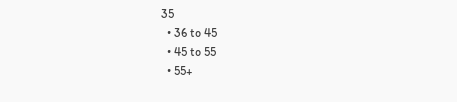35
  • 36 to 45
  • 45 to 55
  • 55+